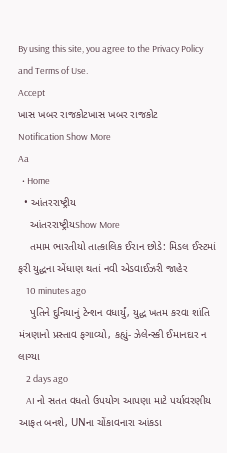By using this site, you agree to the Privacy Policy and Terms of Use.
Accept
ખાસ ખબર રાજકોટખાસ ખબર રાજકોટ
Notification Show More
Aa
  • Home
  • આંતરરાષ્ટ્રીય
    આંતરરાષ્ટ્રીયShow More
    તમામ ભારતીયો તાત્કાલિક ઈરાન છોડે: મિડલ ઈસ્ટમાં ફરી યુદ્ધના એંધાણ થતાં નવી એડવાઈઝરી જાહેર
    10 minutes ago
    પુતિને દુનિયાનું ટેન્શન વધાર્યું, યુદ્ધ ખતમ કરવા શાંતિ મંત્રણાનો પ્રસ્તાવ ફગાવ્યો, કહ્યું- ઝેલેન્સ્કી ઈમાનદાર ન લાગ્યા
    2 days ago
    AI નો સતત વધતો ઉપયોગ આપણા માટે પર્યાવરણીય આફત બનશે, UNના ચોંકાવનારા આંકડા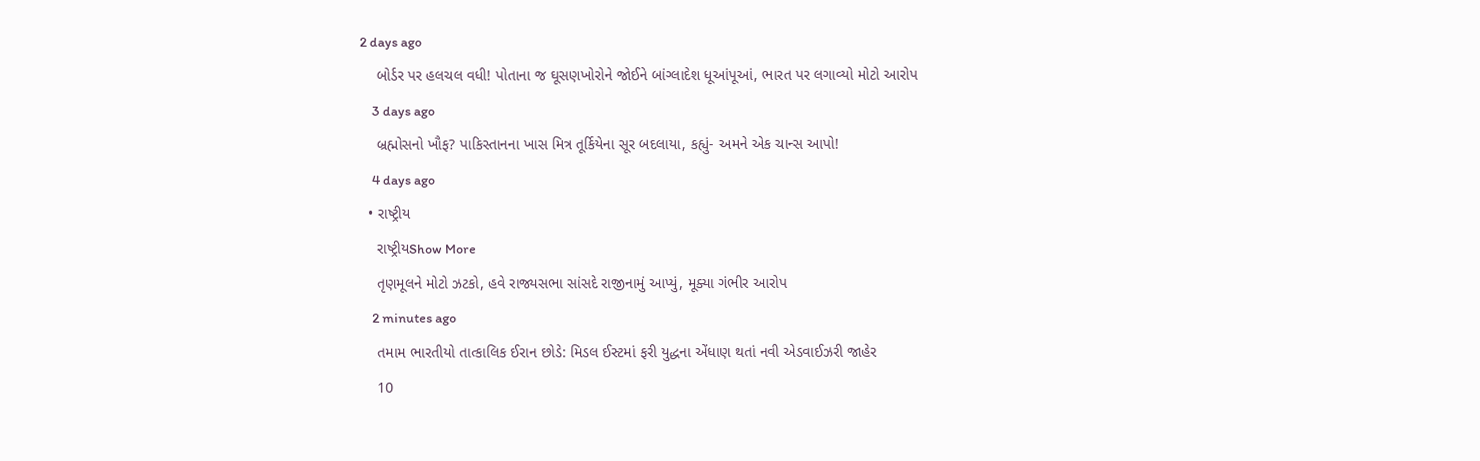2 days ago
    બોર્ડર પર હલચલ વધી! પોતાના જ ઘૂસણખોરોને જોઈને બાંગ્લાદેશ ધૂઆંપૂઆં, ભારત પર લગાવ્યો મોટો આરોપ
    3 days ago
    બ્રહ્મોસનો ખૌફ? પાકિસ્તાનના ખાસ મિત્ર તૂર્કિયેના સૂર બદલાયા, કહ્યું- અમને એક ચાન્સ આપો!
    4 days ago
  • રાષ્ટ્રીય
    રાષ્ટ્રીયShow More
    તૃણમૂલને મોટો ઝટકો, હવે રાજ્યસભા સાંસદે રાજીનામું આપ્યું, મૂક્યા ગંભીર આરોપ
    2 minutes ago
    તમામ ભારતીયો તાત્કાલિક ઈરાન છોડે: મિડલ ઈસ્ટમાં ફરી યુદ્ધના એંધાણ થતાં નવી એડવાઈઝરી જાહેર
    10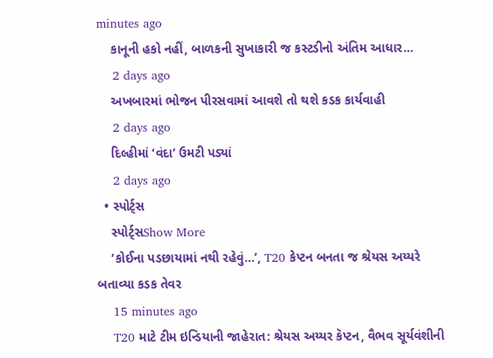minutes ago
    કાનૂની હકો નહીં, બાળકની સુખાકારી જ કસ્ટડીનો અંતિમ આધાર…
    2 days ago
    અખબારમાં ભોજન પીરસવામાં આવશે તો થશે કડક કાર્યવાહી
    2 days ago
    દિલ્હીમાં ‘વંદા’ ઉમટી પડ્યાં
    2 days ago
  • સ્પોર્ટ્સ
    સ્પોર્ટ્સShow More
    ‘કોઈના પડછાયામાં નથી રહેવું…’, T20 કેપ્ટન બનતા જ શ્રેયસ અય્યરે બતાવ્યા કડક તેવર
    15 minutes ago
    T20 માટે ટીમ ઇન્ડિયાની જાહેરાત: શ્રેયસ અય્યર કૅપ્ટન, વૈભવ સૂર્યવંશીની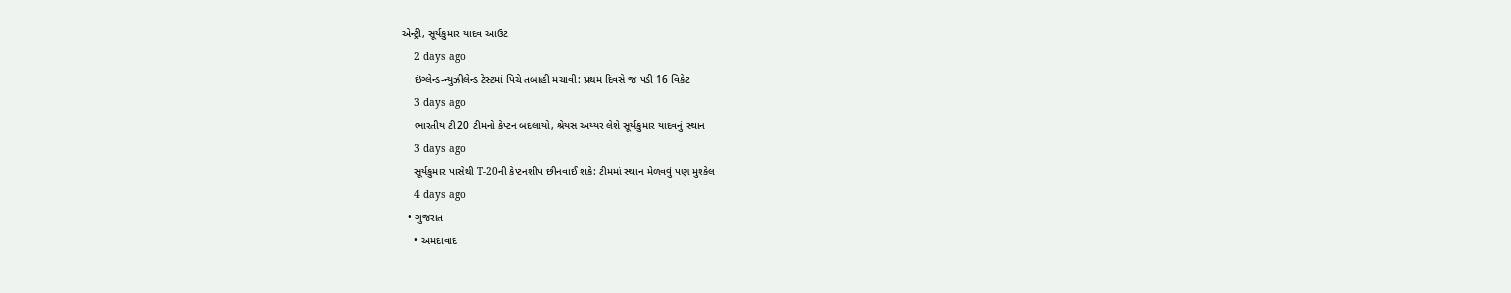એન્ટ્રી, સૂર્યકુમાર યાદવ આઉટ
    2 days ago
    ઇંગ્લેન્ડ-ન્યુઝીલેન્ડ ટેસ્ટમાં પિચે તબાહી મચાવી: પ્રથમ દિવસે જ પડી 16 વિકેટ
    3 days ago
    ભારતીય ટી20 ટીમનો કેપ્ટન બદલાયો, શ્રેયસ અય્યર લેશે સૂર્યકુમાર યાદવનું સ્થાન
    3 days ago
    સૂર્યકુમાર પાસેથી T-20ની કેપ્ટનશીપ છીનવાઈ શકે: ટીમમાં સ્થાન મેળવવું પણ મુશ્કેલ
    4 days ago
  • ગુજરાત
    • અમદાવાદ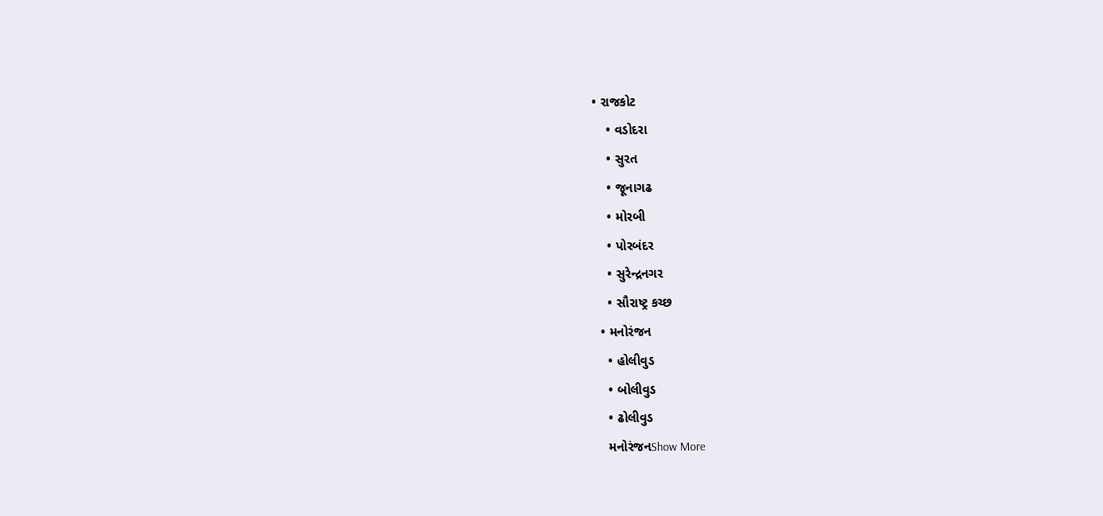• રાજકોટ
    • વડોદરા
    • સુરત
    • જૂનાગઢ
    • મોરબી
    • પોરબંદર
    • સુરેન્દ્રનગર
    • સૌરાષ્ટ્ર કચ્છ
  • મનોરંજન
    • હોલીવુડ
    • બોલીવુડ
    • ઢોલીવુડ
    મનોરંજનShow More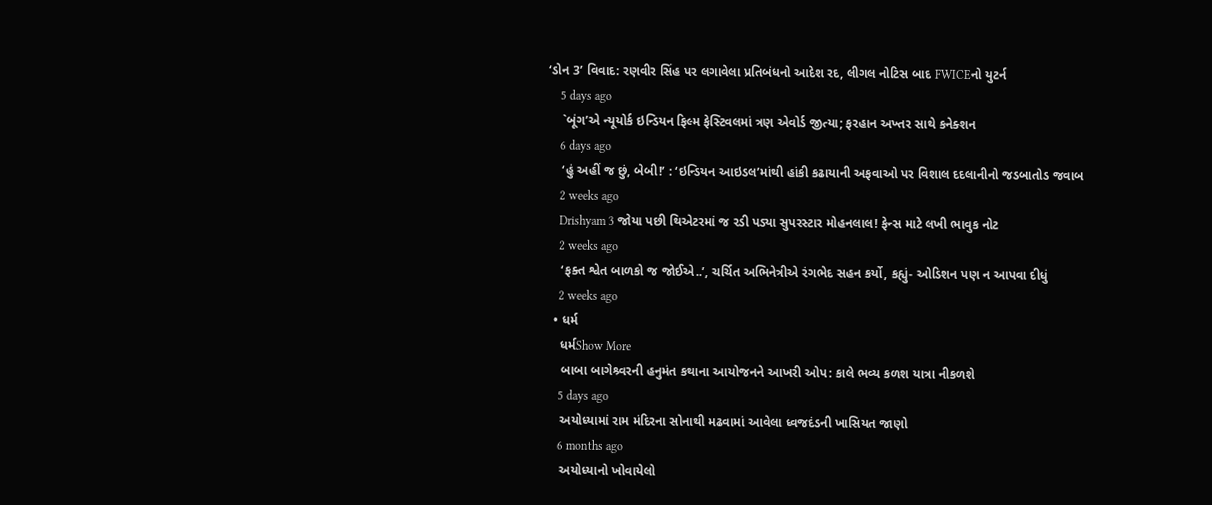‘ડોન 3’ વિવાદ: રણવીર સિંહ પર લગાવેલા પ્રતિબંધનો આદેશ રદ, લીગલ નોટિસ બાદ FWICEનો યુટર્ન
    5 days ago
    `બૂંગ’એ ન્યૂયોર્ક ઇન્ડિયન ફિલ્મ ફેસ્ટિવલમાં ત્રણ એવોર્ડ જીત્યા; ફરહાન અખ્તર સાથે કનેક્શન
    6 days ago
    ‘હું અહીં જ છું, બેબી!’ : ‘ઇન્ડિયન આઇડલ’માંથી હાંકી કઢાયાની અફવાઓ પર વિશાલ દદલાનીનો જડબાતોડ જવાબ
    2 weeks ago
    Drishyam 3 જોયા પછી થિએટરમાં જ રડી પડ્યા સુપરસ્ટાર મોહનલાલ! ફેન્સ માટે લખી ભાવુક નોટ
    2 weeks ago
    ‘ફક્ત શ્વેત બાળકો જ જોઈએ..’, ચર્ચિત અભિનેત્રીએ રંગભેદ સહન કર્યો, કહ્યું- ઓડિશન પણ ન આપવા દીધું
    2 weeks ago
  • ધર્મ
    ધર્મShow More
    બાબા બાગેશ્ર્વરની હનુમંત કથાના આયોજનને આખરી ઓપ: કાલે ભવ્ય કળશ યાત્રા નીકળશે
    5 days ago
    અયોધ્યામાં રામ મંદિરના સોનાથી મઢવામાં આવેલા ધ્વજદંડની ખાસિયત જાણો
    6 months ago
    અયોધ્યાનો ખોવાયેલો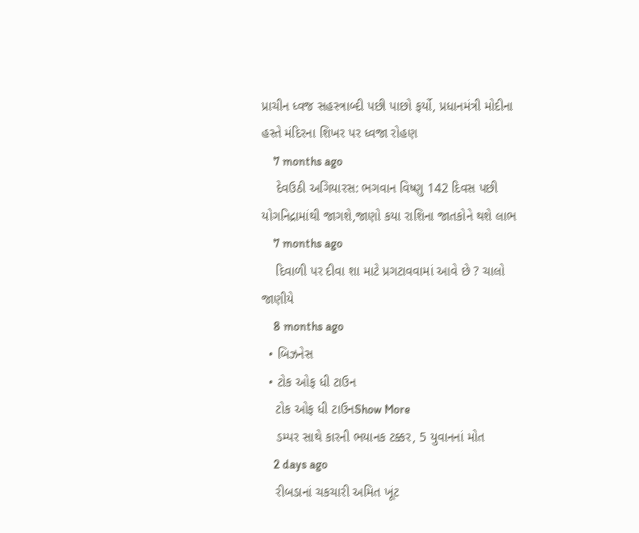પ્રાચીન ધ્વજ સહસ્ત્રાબ્દી પછી પાછો ફર્યો, પ્રધાનમંત્રી મોદીના હસ્તે મંદિરના શિખર પર ધ્વજા રોહણ
    7 months ago
    દેવઉઠી અગિયારસ: ભગવાન વિષ્ણુ 142 દિવસ પછી યોગનિદ્રામાંથી જાગશે,જાણો કયા રાશિના જાતકોને થશે લાભ
    7 months ago
    દિવાળી પર દીવા શા માટે પ્રગટાવવામાં આવે છે ? ચાલો જાણીયે
    8 months ago
  • બિઝનેસ
  • ટોક ઓફ ધી ટાઉન
    ટોક ઓફ ધી ટાઉનShow More
    ડમ્પર સાથે કારની ભયાનક ટક્કર, 5 યુવાનનાં મોત
    2 days ago
    રીબડાનાં ચકચારી અમિત ખૂંટ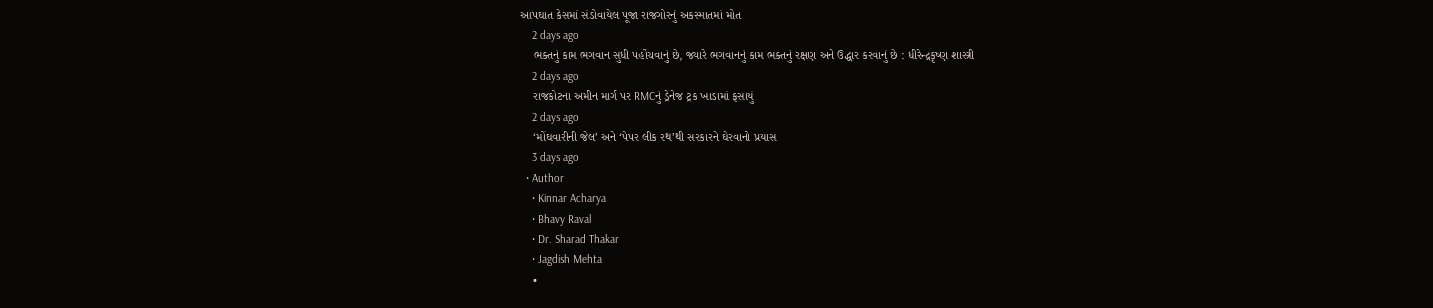આપઘાત કેસમાં સંડોવાયેલ પૂજા રાજગોરનું અકસ્માતમાં મોત
    2 days ago
    ભક્તનું કામ ભગવાન સુધી પહોંચવાનું છે, જ્યારે ભગવાનનું કામ ભક્તનું રક્ષણ અને ઉદ્ધાર કરવાનું છે : ધીરેન્દ્રકૃષ્ણ શાસ્ત્રી
    2 days ago
    રાજકોટના અમીન માર્ગ પર RMCનું ડ્રેનેજ ટ્રક ખાડામાં ફસાયું
    2 days ago
    ‘મોંઘવારીની જેલ’ અને ‘પેપર લીક રથ’થી સરકારને ઘેરવાનો પ્રયાસ
    3 days ago
  • Author
    • Kinnar Acharya
    • Bhavy Raval
    • Dr. Sharad Thakar
    • Jagdish Mehta
    •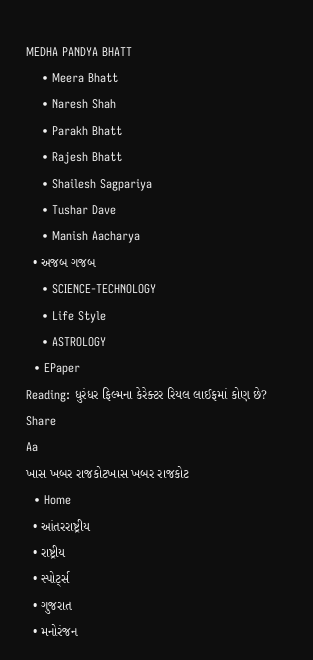MEDHA PANDYA BHATT
    • Meera Bhatt
    • Naresh Shah
    • Parakh Bhatt
    • Rajesh Bhatt
    • Shailesh Sagpariya
    • Tushar Dave
    • Manish Aacharya
  • અજબ ગજબ
    • SCIENCE-TECHNOLOGY
    • Life Style
    • ASTROLOGY
  • EPaper
Reading: ધુરંધર ફિલ્મના કેરેક્ટર રિયલ લાઈફમાં કોણ છે?
Share
Aa
ખાસ ખબર રાજકોટખાસ ખબર રાજકોટ
  • Home
  • આંતરરાષ્ટ્રીય
  • રાષ્ટ્રીય
  • સ્પોર્ટ્સ
  • ગુજરાત
  • મનોરંજન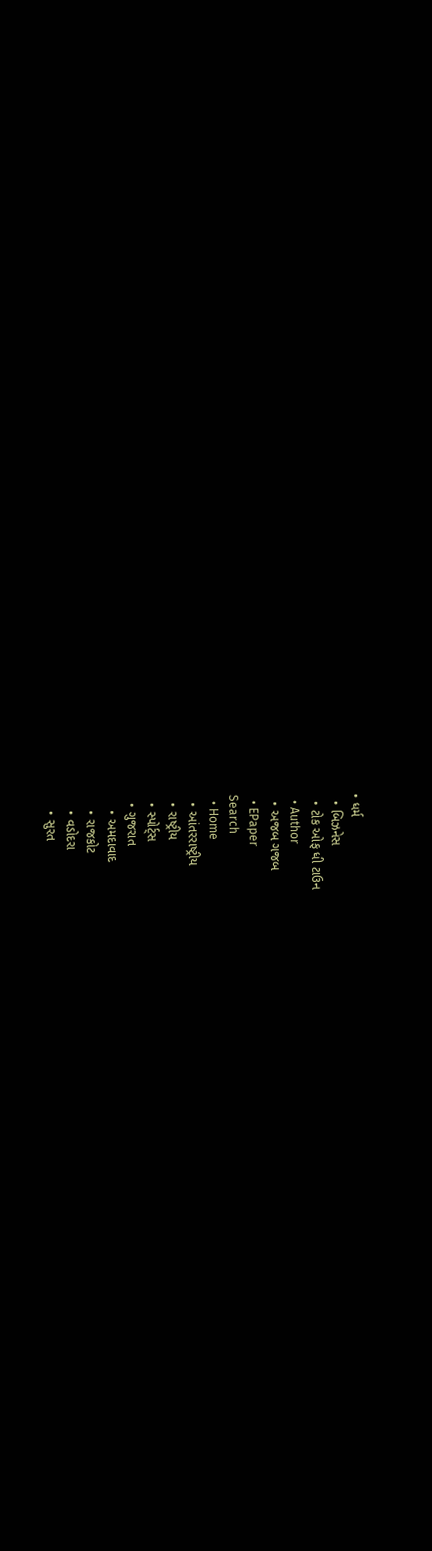• ધર્મ
  • બિઝનેસ
  • ટોક ઓફ ધી ટાઉન
  • Author
  • અજબ ગજબ
  • EPaper
Search
  • Home
  • આંતરરાષ્ટ્રીય
  • રાષ્ટ્રીય
  • સ્પોર્ટ્સ
  • ગુજરાત
    • અમદાવાદ
    • રાજકોટ
    • વડોદરા
    • સુરત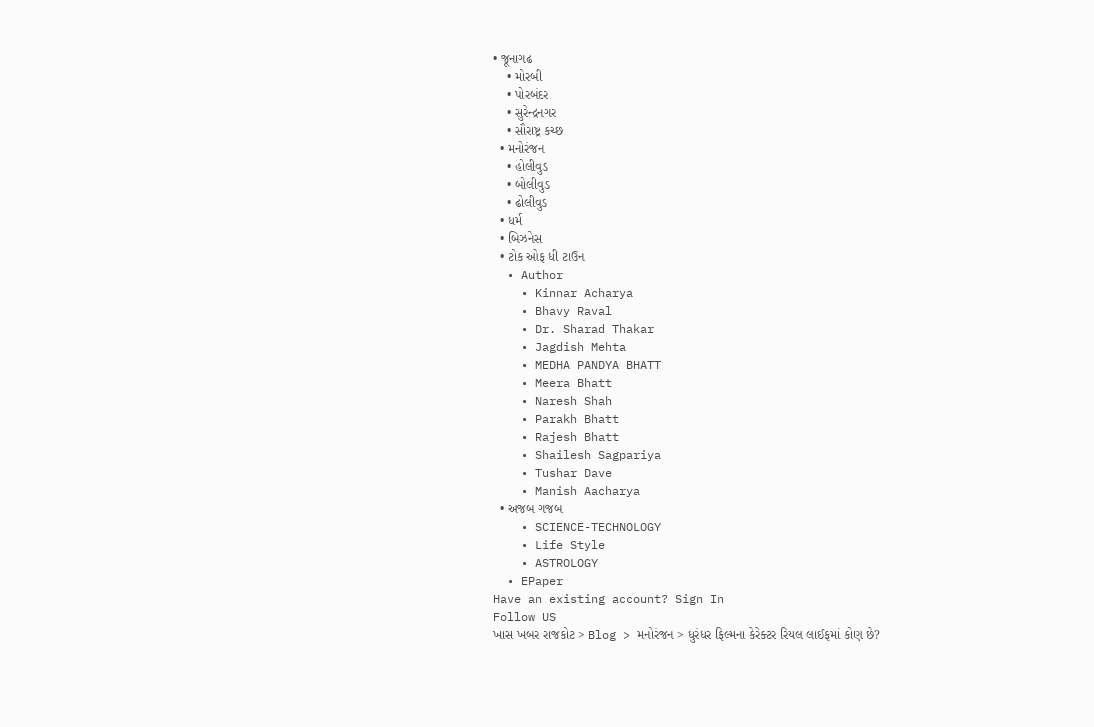• જૂનાગઢ
    • મોરબી
    • પોરબંદર
    • સુરેન્દ્રનગર
    • સૌરાષ્ટ્ર કચ્છ
  • મનોરંજન
    • હોલીવુડ
    • બોલીવુડ
    • ઢોલીવુડ
  • ધર્મ
  • બિઝનેસ
  • ટોક ઓફ ધી ટાઉન
  • Author
    • Kinnar Acharya
    • Bhavy Raval
    • Dr. Sharad Thakar
    • Jagdish Mehta
    • MEDHA PANDYA BHATT
    • Meera Bhatt
    • Naresh Shah
    • Parakh Bhatt
    • Rajesh Bhatt
    • Shailesh Sagpariya
    • Tushar Dave
    • Manish Aacharya
  • અજબ ગજબ
    • SCIENCE-TECHNOLOGY
    • Life Style
    • ASTROLOGY
  • EPaper
Have an existing account? Sign In
Follow US
ખાસ ખબર રાજકોટ > Blog > મનોરંજન > ધુરંધર ફિલ્મના કેરેક્ટર રિયલ લાઈફમાં કોણ છે?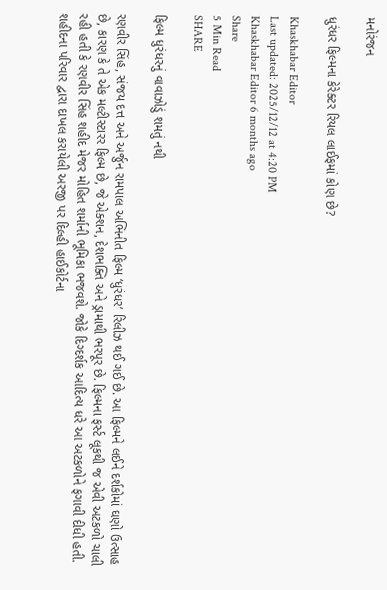મનોરંજન

ધુરંધર ફિલ્મના કેરેક્ટર રિયલ લાઈફમાં કોણ છે?

Khaskhabar Editor
Last updated: 2025/12/12 at 4:20 PM
Khaskhabar Editor 6 months ago
Share
5 Min Read
SHARE

ફિલ્મ ધુરંધરનું વાવાઝોડું શમતું નથી

રણવીર સિંહ, સંજય દત્ત અને અર્જુન રામપાલ અભિનીત ફિલ્મ ‘ધુરંધર’ રિલીઝ થઈ ગઈ છે. આ ફિલ્મને લઈને દર્શકોમાં ઘણો ઉત્સાહ છે, કારણ કે તે એક મલ્ટીસ્ટારર ફિલ્મ છે, જે એક્શન, દેશભક્તિ અને ડ્રામાથી ભરપૂર છે. ફિલ્મના ફર્સ્ટ લૂકથી જ એવી અટકળો ચાલી રહી હતી કે રણવીર સિંહ શહીદ મેજર મોહિત શર્માની ભૂમિકા ભજવશે. જોકે દિગ્દર્શક આદિત્ય ધરે આ અટકળોને ફગાવી દીધી હતી. શહીદના પરિવાર દ્વારા દાખલ કરાયેલી અરજી પર દિલ્હી હાઈકોર્ટના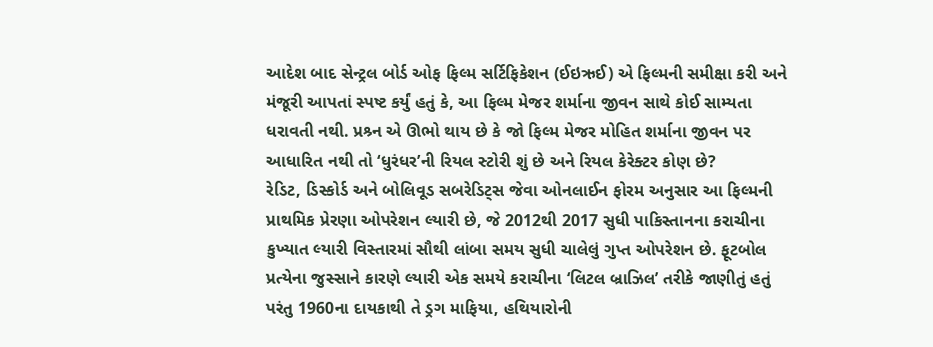આદેશ બાદ સેન્ટ્રલ બોર્ડ ઓફ ફિલ્મ સર્ટિફિકેશન (ઈઇઋઈ) એ ફિલ્મની સમીક્ષા કરી અને મંજૂરી આપતાં સ્પષ્ટ કર્યું હતું કે, આ ફિલ્મ મેજર શર્માના જીવન સાથે કોઈ સામ્યતા ધરાવતી નથી. પ્રશ્ર્ન એ ઊભો થાય છે કે જો ફિલ્મ મેજર મોહિત શર્માના જીવન પર આધારિત નથી તો ‘ધુરંધર’ની રિયલ સ્ટોરી શું છે અને રિયલ કેરેક્ટર કોણ છે?
રેડિટ, ડિસ્કોર્ડ અને બોલિવૂડ સબરેડિટ્સ જેવા ઓનલાઈન ફોરમ અનુસાર આ ફિલ્મની પ્રાથમિક પ્રેરણા ઓપરેશન લ્યારી છે, જે 2012થી 2017 સુધી પાકિસ્તાનના કરાચીના કુખ્યાત લ્યારી વિસ્તારમાં સૌથી લાંબા સમય સુધી ચાલેલું ગુપ્ત ઓપરેશન છે. ફૂટબોલ પ્રત્યેના જુસ્સાને કારણે લ્યારી એક સમયે કરાચીના ‘લિટલ બ્રાઝિલ’ તરીકે જાણીતું હતું પરંતુ 1960ના દાયકાથી તે ડ્રગ માફિયા, હથિયારોની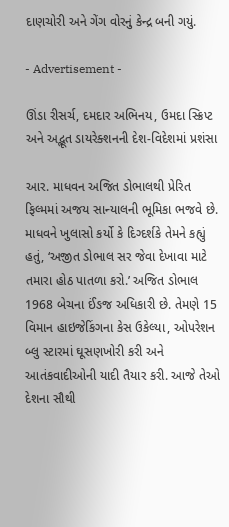દાણચોરી અને ગેંગ વોરનું કેન્દ્ર બની ગયું.

- Advertisement -

ઊંડા રીસર્ચ, દમદાર અભિનય, ઉમદા સ્ક્રિપ્ટ અને અદ્ભૂત ડાયરેક્શનની દેશ-વિદેશમાં પ્રશંસા

આર. માધવન અજિત ડોભાલથી પ્રેરિત ફિલ્મમાં અજય સાન્યાલની ભૂમિકા ભજવે છે. માધવને ખુલાસો કર્યો કે દિગ્દર્શકે તેમને કહ્યું હતું, ‘અજીત ડોભાલ સર જેવા દેખાવા માટે તમારા હોઠ પાતળા કરો.’ અજિત ડોભાલ 1968 બેચના ઈંઙજ અધિકારી છે. તેમણે 15 વિમાન હાઇજેકિંગના કેસ ઉકેલ્યા, ઓપરેશન બ્લુ સ્ટારમાં ઘૂસણખોરી કરી અને આતંકવાદીઓની યાદી તૈયાર કરી. આજે તેઓ દેશના સૌથી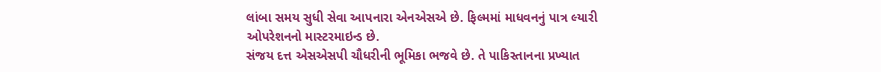લાંબા સમય સુધી સેવા આપનારા એનએસએ છે. ફિલ્મમાં માધવનનું પાત્ર લ્યારી ઓપરેશનનો માસ્ટરમાઇન્ડ છે.
સંજય દત્ત એસએસપી ચૌધરીની ભૂમિકા ભજવે છે. તે પાકિસ્તાનના પ્રખ્યાત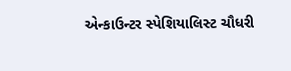એન્કાઉન્ટર સ્પેશિયાલિસ્ટ ચૌધરી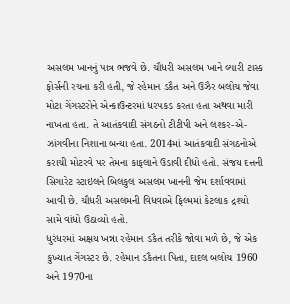અસલમ ખાનનું પાત્ર ભજવે છે. ચૌધરી અસલમ ખાને લ્યારી ટાસ્ક ફોર્સની રચના કરી હતી, જે રહેમાન ડકૈત અને ઉઝૈર બલોચ જેવા મોટા ગેંગસ્ટરોને એન્કાઉન્ટરમાં ધરપકડ કરતા હતા અથવા મારી નાખતા હતા. તે આતંકવાદી સંગઠનો ટીટીપી અને લશ્કર-એ-ઝાંગવીના નિશાના બન્યા હતા. 2014માં આતંકવાદી સંગઠનોએ કરાચી મોટરવે પર તેમના કાફલાને ઉડાવી દીધો હતો. સંજય દત્તની સિગારેટ સ્ટાઇલને બિલકુલ અસલમ ખાનની જેમ દર્શાવવામાં આવી છે. ચૌધરી અસલમની વિધવાએ ફિલ્મમાં કેટલાક દ્રશ્યો સામે વાંધો ઉઠાવ્યો હતો.
ધુરંધરમાં અક્ષય ખન્ના રહેમાન ડકૈત તરીકે જોવા મળે છે, જે એક કુખ્યાત ગેંગસ્ટર છે. રહેમાન ડકૈતના પિતા, દાદલ બલોચ 1960 અને 1970ના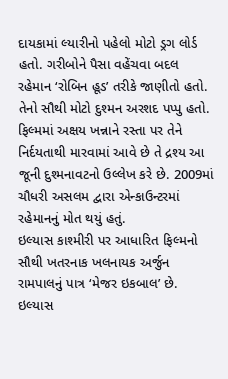દાયકામાં લ્યારીનો પહેલો મોટો ડ્રગ લોર્ડ હતો. ગરીબોને પૈસા વહેંચવા બદલ રહેમાન ‘રોબિન હૂડ’ તરીકે જાણીતો હતો. તેનો સૌથી મોટો દુશ્મન અરશદ પપ્પુ હતો. ફિલ્મમાં અક્ષય ખન્નાને રસ્તા પર તેને નિર્દયતાથી મારવામાં આવે છે તે દ્રશ્ય આ જૂની દુશ્મનાવટનો ઉલ્લેખ કરે છે. 2009માં ચૌધરી અસલમ દ્વારા એન્કાઉન્ટરમાં રહેમાનનું મોત થયું હતું.
ઇલ્યાસ કાશ્મીરી પર આધારિત ફિલ્મનો સૌથી ખતરનાક ખલનાયક અર્જુન રામપાલનું પાત્ર ‘મેજર ઇકબાલ’ છે. ઇલ્યાસ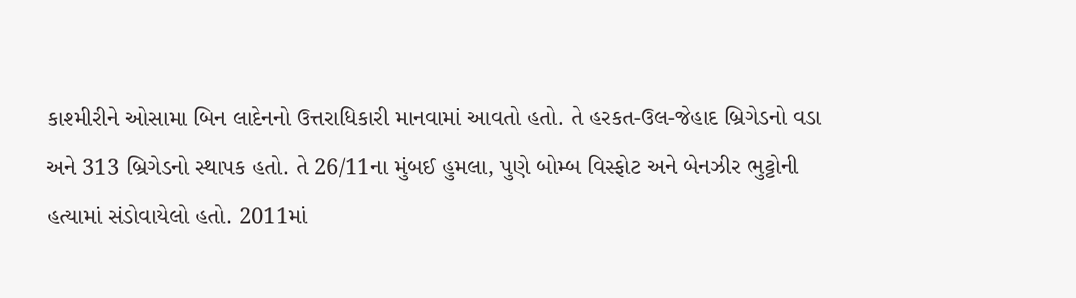કાશ્મીરીને ઓસામા બિન લાદેનનો ઉત્તરાધિકારી માનવામાં આવતો હતો. તે હરકત-ઉલ-જેહાદ બ્રિગેડનો વડા અને 313 બ્રિગેડનો સ્થાપક હતો. તે 26/11ના મુંબઈ હુમલા, પુણે બોમ્બ વિસ્ફોટ અને બેનઝીર ભુટ્ટોની હત્યામાં સંડોવાયેલો હતો. 2011માં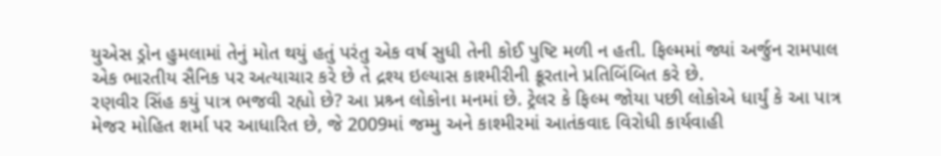યુએસ ડ્રોન હુમલામાં તેનું મોત થયું હતું પરંતુ એક વર્ષ સુધી તેની કોઈ પુષ્ટિ મળી ન હતી. ફિલ્મમાં જ્યાં અર્જુન રામપાલ એક ભારતીય સૈનિક પર અત્યાચાર કરે છે તે દ્રશ્ય ઇલ્યાસ કાશ્મીરીની ક્રૂરતાને પ્રતિબિંબિત કરે છે.
રણવીર સિંહ કયું પાત્ર ભજવી રહ્યો છે? આ પ્રશ્ર્ન લોકોના મનમાં છે. ટ્રેલર કે ફિલ્મ જોયા પછી લોકોએ ધાર્યું કે આ પાત્ર મેજર મોહિત શર્મા પર આધારિત છે, જે 2009માં જમ્મુ અને કાશ્મીરમાં આતંકવાદ વિરોધી કાર્યવાહી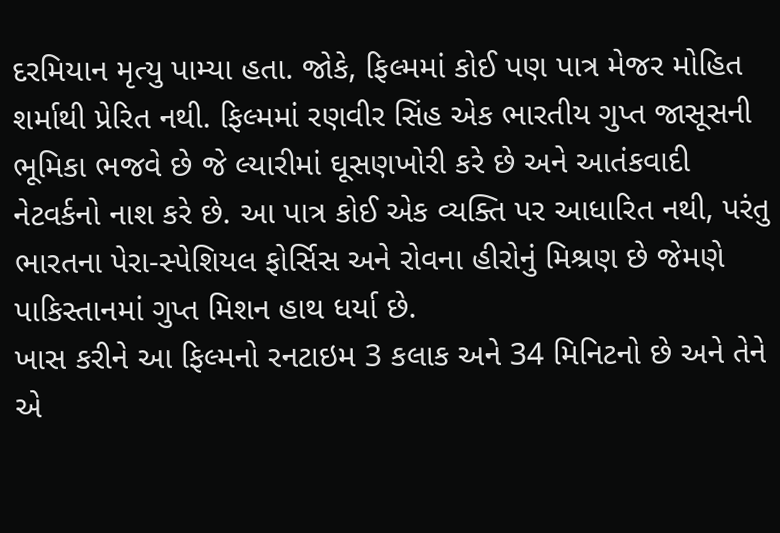દરમિયાન મૃત્યુ પામ્યા હતા. જોકે, ફિલ્મમાં કોઈ પણ પાત્ર મેજર મોહિત શર્માથી પ્રેરિત નથી. ફિલ્મમાં રણવીર સિંહ એક ભારતીય ગુપ્ત જાસૂસની ભૂમિકા ભજવે છે જે લ્યારીમાં ઘૂસણખોરી કરે છે અને આતંકવાદી નેટવર્કનો નાશ કરે છે. આ પાત્ર કોઈ એક વ્યક્તિ પર આધારિત નથી, પરંતુ ભારતના પેરા-સ્પેશિયલ ફોર્સિસ અને રોવના હીરોનું મિશ્રણ છે જેમણે પાકિસ્તાનમાં ગુપ્ત મિશન હાથ ધર્યા છે.
ખાસ કરીને આ ફિલ્મનો રનટાઇમ 3 કલાક અને 34 મિનિટનો છે અને તેને એ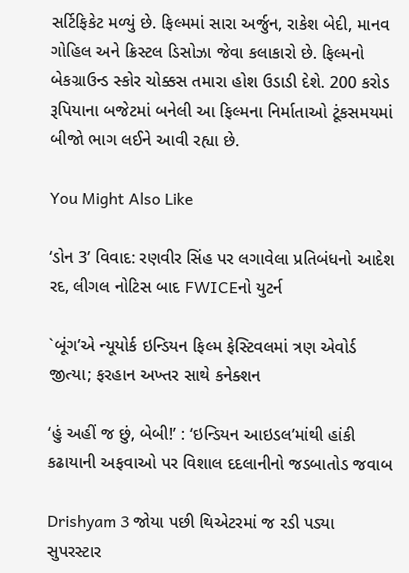સર્ટિફિકેટ મળ્યું છે. ફિલ્મમાં સારા અર્જુન, રાકેશ બેદી, માનવ ગોહિલ અને ક્રિસ્ટલ ડિસોઝા જેવા કલાકારો છે. ફિલ્મનો બેકગ્રાઉન્ડ સ્કોર ચોક્કસ તમારા હોશ ઉડાડી દેશે. 200 કરોડ રૂપિયાના બજેટમાં બનેલી આ ફિલ્મના નિર્માતાઓ ટૂંકસમયમાં બીજો ભાગ લઈને આવી રહ્યા છે.

You Might Also Like

‘ડોન 3’ વિવાદ: રણવીર સિંહ પર લગાવેલા પ્રતિબંધનો આદેશ રદ, લીગલ નોટિસ બાદ FWICEનો યુટર્ન

`બૂંગ’એ ન્યૂયોર્ક ઇન્ડિયન ફિલ્મ ફેસ્ટિવલમાં ત્રણ એવોર્ડ જીત્યા; ફરહાન અખ્તર સાથે કનેક્શન

‘હું અહીં જ છું, બેબી!’ : ‘ઇન્ડિયન આઇડલ’માંથી હાંકી કઢાયાની અફવાઓ પર વિશાલ દદલાનીનો જડબાતોડ જવાબ

Drishyam 3 જોયા પછી થિએટરમાં જ રડી પડ્યા સુપરસ્ટાર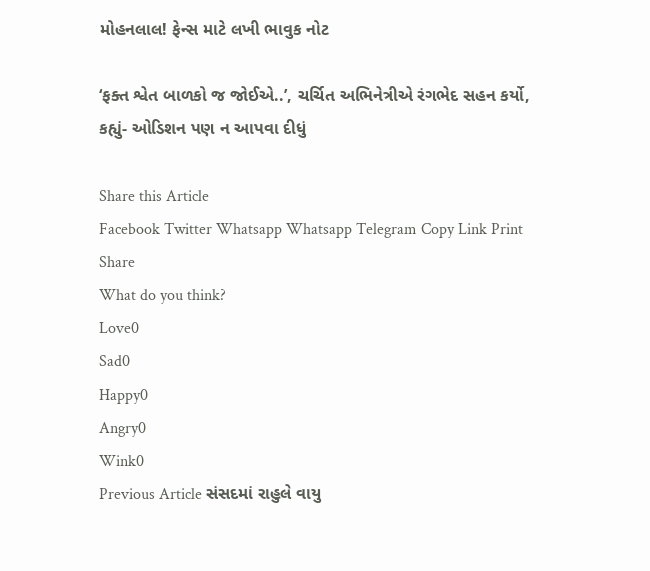મોહનલાલ! ફેન્સ માટે લખી ભાવુક નોટ

‘ફક્ત શ્વેત બાળકો જ જોઈએ..’, ચર્ચિત અભિનેત્રીએ રંગભેદ સહન કર્યો, કહ્યું- ઓડિશન પણ ન આપવા દીધું

Share this Article
Facebook Twitter Whatsapp Whatsapp Telegram Copy Link Print
Share
What do you think?
Love0
Sad0
Happy0
Angry0
Wink0
Previous Article સંસદમાં રાહુલે વાયુ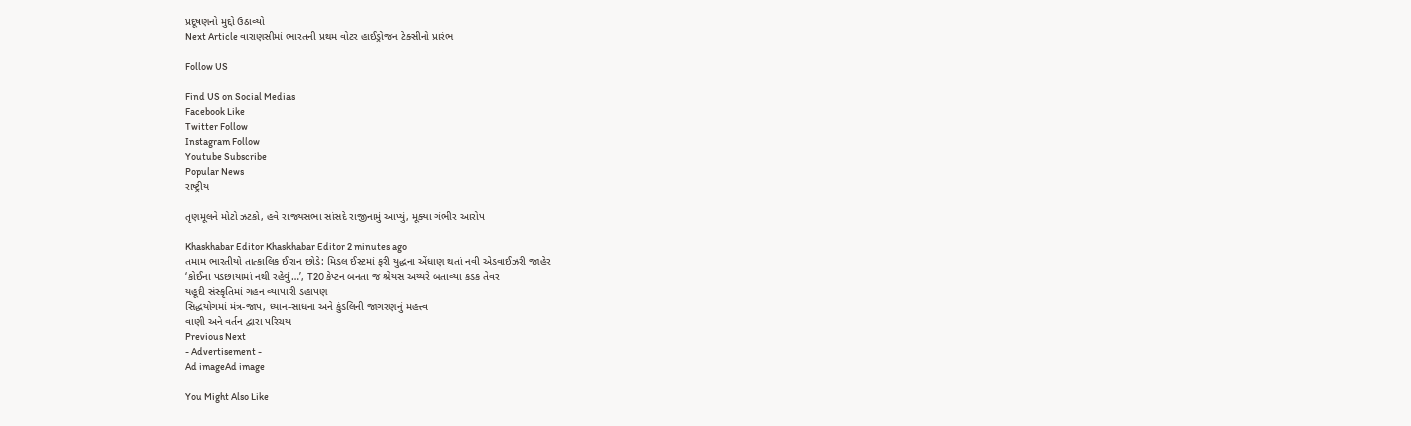પ્રદૂષણનો મુદ્દો ઉઠાવ્યો
Next Article વારાણસીમાં ભારતની પ્રથમ વોટર હાઈડ્રોજન ટેક્સીનો પ્રારંભ

Follow US

Find US on Social Medias
Facebook Like
Twitter Follow
Instagram Follow
Youtube Subscribe
Popular News
રાષ્ટ્રીય

તૃણમૂલને મોટો ઝટકો, હવે રાજ્યસભા સાંસદે રાજીનામું આપ્યું, મૂક્યા ગંભીર આરોપ

Khaskhabar Editor Khaskhabar Editor 2 minutes ago
તમામ ભારતીયો તાત્કાલિક ઈરાન છોડે: મિડલ ઈસ્ટમાં ફરી યુદ્ધના એંધાણ થતાં નવી એડવાઈઝરી જાહેર
‘કોઈના પડછાયામાં નથી રહેવું…’, T20 કેપ્ટન બનતા જ શ્રેયસ અય્યરે બતાવ્યા કડક તેવર
યહૂદી સંસ્કૃતિમાં ગહન વ્યાપારી ડહાપણ
સિદ્ધયોગમાં મંત્ર-જાપ, ધ્યાન-સાધના અને કુંડલિની જાગરણનું મહત્ત્વ
વાણી અને વર્તન દ્વારા પરિચય
Previous Next
- Advertisement -
Ad imageAd image

You Might Also Like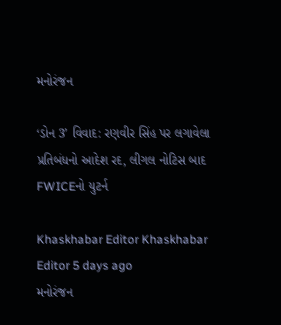મનોરંજન

‘ડોન 3’ વિવાદ: રણવીર સિંહ પર લગાવેલા પ્રતિબંધનો આદેશ રદ, લીગલ નોટિસ બાદ FWICEનો યુટર્ન

Khaskhabar Editor Khaskhabar Editor 5 days ago
મનોરંજન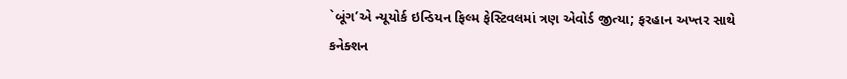`બૂંગ’એ ન્યૂયોર્ક ઇન્ડિયન ફિલ્મ ફેસ્ટિવલમાં ત્રણ એવોર્ડ જીત્યા; ફરહાન અખ્તર સાથે કનેક્શન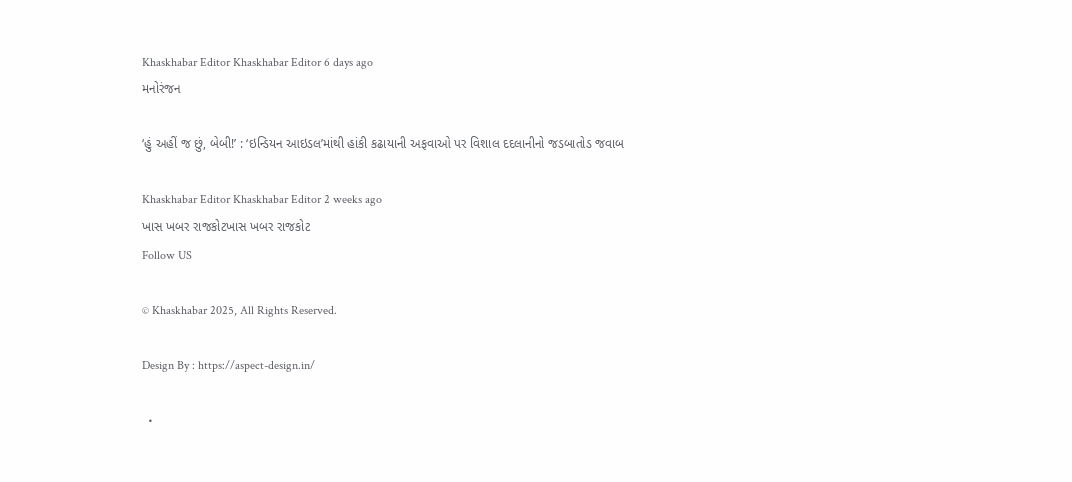Khaskhabar Editor Khaskhabar Editor 6 days ago
મનોરંજન

‘હું અહીં જ છું, બેબી!’ : ‘ઇન્ડિયન આઇડલ’માંથી હાંકી કઢાયાની અફવાઓ પર વિશાલ દદલાનીનો જડબાતોડ જવાબ

Khaskhabar Editor Khaskhabar Editor 2 weeks ago
ખાસ ખબર રાજકોટખાસ ખબર રાજકોટ
Follow US

© Khaskhabar 2025, All Rights Reserved.

Design By : https://aspect-design.in/

  •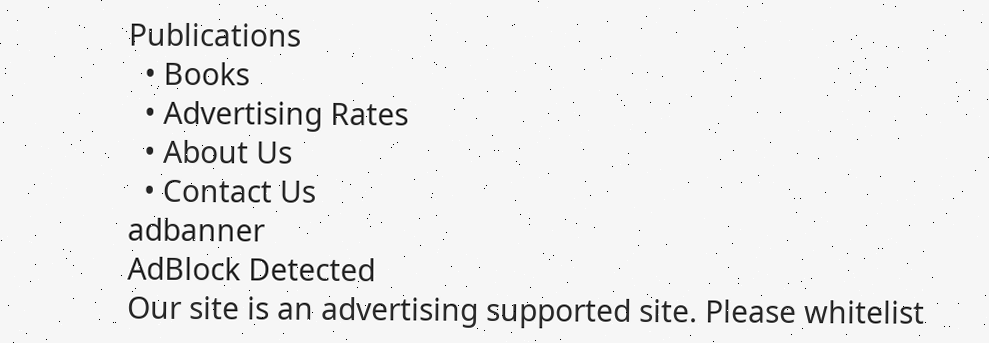Publications
  • Books
  • Advertising Rates
  • About Us
  • Contact Us
adbanner
AdBlock Detected
Our site is an advertising supported site. Please whitelist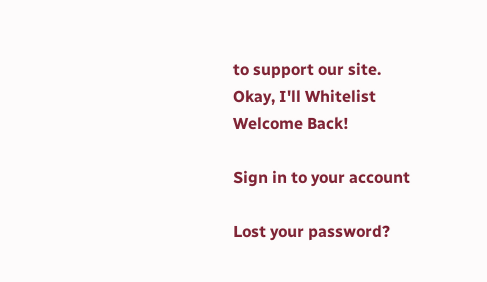to support our site.
Okay, I'll Whitelist
Welcome Back!

Sign in to your account

Lost your password?